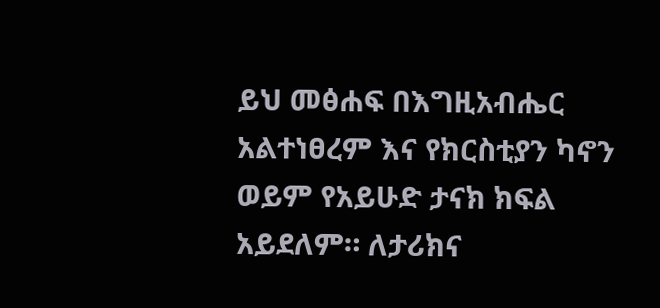ይህ መፅሐፍ በእግዚአብሔር አልተነፀረም እና የክርስቲያን ካኖን ወይም የአይሁድ ታናክ ክፍል አይደለም። ለታሪክና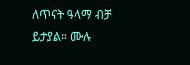ለጥናት ዓላማ ብቻ ይታያል። ሙሉ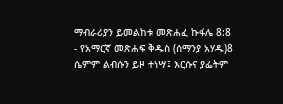ማብራሪያን ይመልከቱ መጽሐፈ ኩፋሌ 8:8 - የአማርኛ መጽሐፍ ቅዱስ (ሰማንያ አሃዱ)8 ሴምም ልብሱን ይዞ ተነሣ፤ እርሱና ያፌትም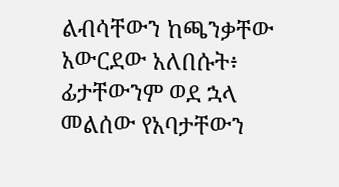ልብሳቸውን ከጫንቃቸው አውርደው አለበሱት፥ ፊታቸውንም ወደ ኋላ መልሰው የአባታቸውን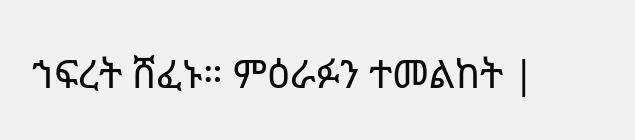ኀፍረት ሸፈኑ። ምዕራፉን ተመልከት |